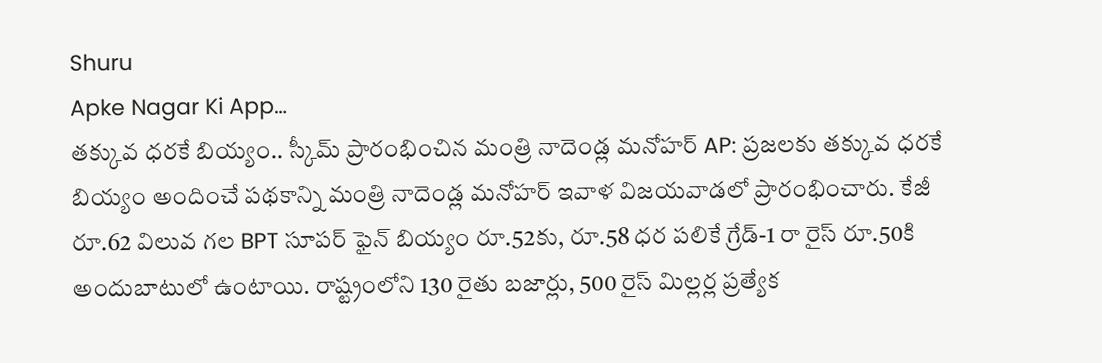Shuru
Apke Nagar Ki App…
తక్కువ ధరకే బియ్యం.. స్కీమ్ ప్రారంభించిన మంత్రి నాదెండ్ల మనోహర్ AP: ప్రజలకు తక్కువ ధరకే బియ్యం అందించే పథకాన్ని మంత్రి నాదెండ్ల మనోహర్ ఇవాళ విజయవాడలో ప్రారంభించారు. కేజీ రూ.62 విలువ గల BPT సూపర్ ఫైన్ బియ్యం రూ.52కు, రూ.58 ధర పలికే గ్రేడ్-1 రా రైస్ రూ.50కి అందుబాటులో ఉంటాయి. రాష్ట్రంలోని 130 రైతు బజార్లు, 500 రైస్ మిల్లర్ల ప్రత్యేక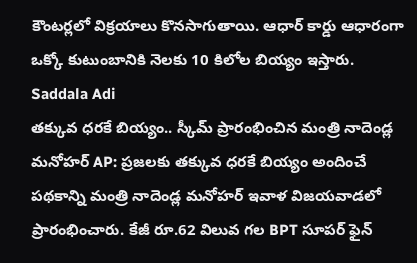కౌంటర్లలో విక్రయాలు కొనసాగుతాయి. ఆధార్ కార్డు ఆధారంగా ఒక్కో కుటుంబానికి నెలకు 10 కిలోల బియ్యం ఇస్తారు.
Saddala Adi
తక్కువ ధరకే బియ్యం.. స్కీమ్ ప్రారంభించిన మంత్రి నాదెండ్ల మనోహర్ AP: ప్రజలకు తక్కువ ధరకే బియ్యం అందించే పథకాన్ని మంత్రి నాదెండ్ల మనోహర్ ఇవాళ విజయవాడలో ప్రారంభించారు. కేజీ రూ.62 విలువ గల BPT సూపర్ ఫైన్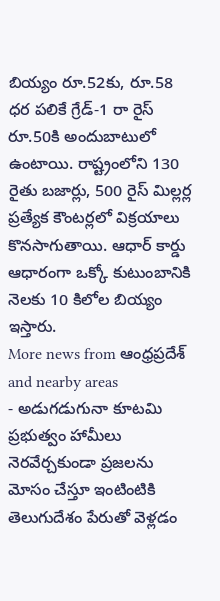బియ్యం రూ.52కు, రూ.58 ధర పలికే గ్రేడ్-1 రా రైస్ రూ.50కి అందుబాటులో ఉంటాయి. రాష్ట్రంలోని 130 రైతు బజార్లు, 500 రైస్ మిల్లర్ల ప్రత్యేక కౌంటర్లలో విక్రయాలు కొనసాగుతాయి. ఆధార్ కార్డు ఆధారంగా ఒక్కో కుటుంబానికి నెలకు 10 కిలోల బియ్యం ఇస్తారు.
More news from ఆంధ్రప్రదేశ్ and nearby areas
- అడుగడుగునా కూటమి ప్రభుత్వం హామీలు నెరవేర్చకుండా ప్రజలను మోసం చేస్తూ ఇంటింటికి తెలుగుదేశం పేరుతో వెళ్లడం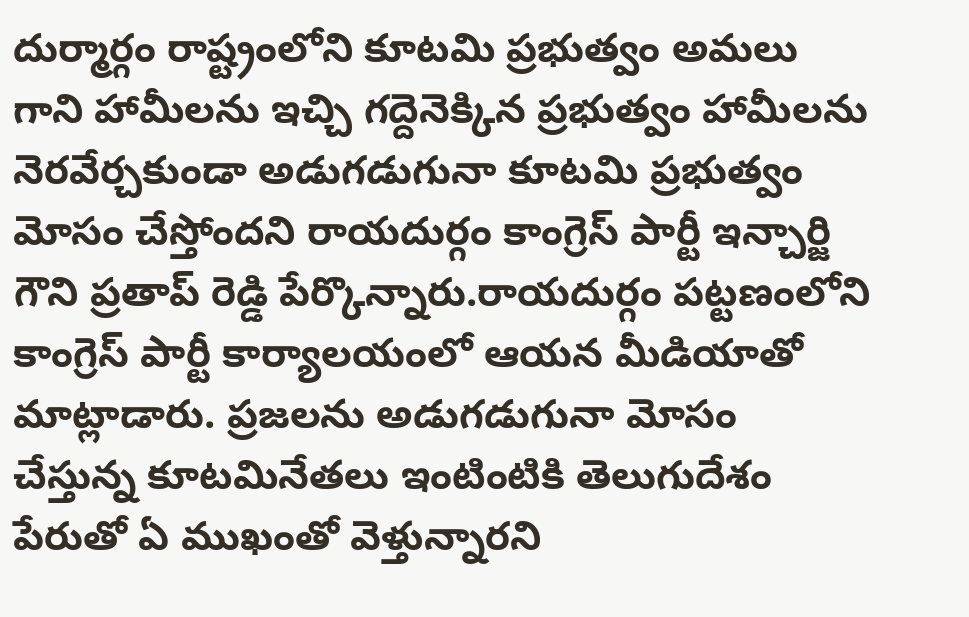దుర్మార్గం రాష్ట్రంలోని కూటమి ప్రభుత్వం అమలు గాని హామీలను ఇచ్చి గద్దెనెక్కిన ప్రభుత్వం హామీలను నెరవేర్చకుండా అడుగడుగునా కూటమి ప్రభుత్వం మోసం చేస్తోందని రాయదుర్గం కాంగ్రెస్ పార్టీ ఇన్చార్జి గౌని ప్రతాప్ రెడ్డి పేర్కొన్నారు.రాయదుర్గం పట్టణంలోని కాంగ్రెస్ పార్టీ కార్యాలయంలో ఆయన మీడియాతో మాట్లాడారు. ప్రజలను అడుగడుగునా మోసం చేస్తున్న కూటమినేతలు ఇంటింటికి తెలుగుదేశం పేరుతో ఏ ముఖంతో వెళ్తున్నారని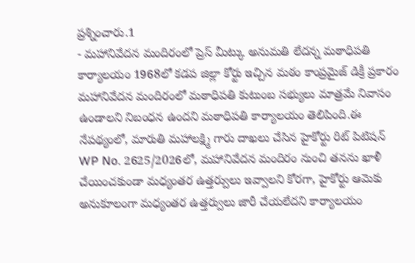ప్రశ్నించారు.1
- మహానివేదన మందిరంలో ప్రెస్ మీట్కు అనుమతి లేదన్న మఠాధిపతి కార్యాలయం 1968లో కడప జిల్లా కోర్టు ఇచ్చిన మఠం కాంప్రమైజ్ డిక్రీ ప్రకారం మహానివేదన మందిరంలో మఠాధిపతి కుటుంబ సభ్యులు మాత్రమే నివాసం ఉండాలని నిబంధన ఉందని మఠాధిపతి కార్యాలయం తెలిపింది.ఈ నేపథ్యంలో, మారుతి మహాలక్ష్మి గారు దాఖలు చేసిన హైకోర్టు రిట్ పిటిషన్ WP No. 2625/2026లో, మహానివేదన మందిరం నుంచి తనను ఖాళీ చేయించకుండా మధ్యంతర ఉత్తర్వులు ఇవ్వాలని కోరగా, హైకోర్టు ఆమెకు అనుకూలంగా మధ్యంతర ఉత్తర్వులు జారీ చేయలేదని కార్యాలయం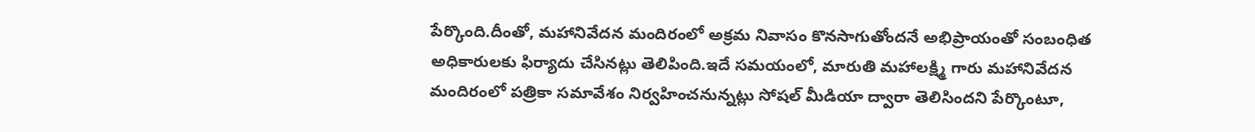పేర్కొంది.దీంతో, మహానివేదన మందిరంలో అక్రమ నివాసం కొనసాగుతోందనే అభిప్రాయంతో సంబంధిత అధికారులకు ఫిర్యాదు చేసినట్లు తెలిపింది.ఇదే సమయంలో, మారుతి మహాలక్ష్మి గారు మహానివేదన మందిరంలో పత్రికా సమావేశం నిర్వహించనున్నట్లు సోషల్ మీడియా ద్వారా తెలిసిందని పేర్కొంటూ,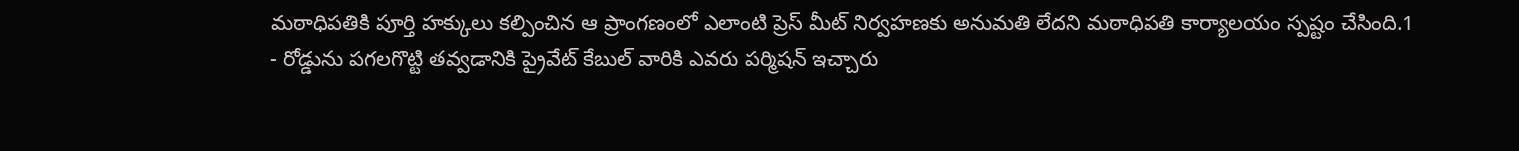మఠాధిపతికి పూర్తి హక్కులు కల్పించిన ఆ ప్రాంగణంలో ఎలాంటి ప్రెస్ మీట్ నిర్వహణకు అనుమతి లేదని మఠాధిపతి కార్యాలయం స్పష్టం చేసింది.1
- రోడ్డును పగలగొట్టి తవ్వడానికి ప్రైవేట్ కేబుల్ వారికి ఎవరు పర్మిషన్ ఇచ్చారు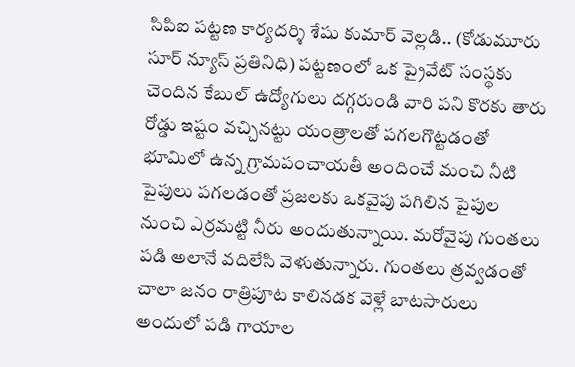సిపిఐ పట్టణ కార్యదర్శి శేషు కుమార్ వెల్లడి.. (కోడుమూరు సూర్ న్యూస్ ప్రతినిధి) పట్టణంలో ఒక ప్రైవేట్ సంస్థకు చెందిన కేబుల్ ఉద్యోగులు దగ్గరుండి వారి పని కొరకు తారు రోడ్డు ఇష్టం వచ్చినట్టు యంత్రాలతో పగలగొట్టడంతో భూమిలో ఉన్న గ్రామపంచాయతీ అందించే మంచి నీటి పైపులు పగలడంతో ప్రజలకు ఒకవైపు పగిలిన పైపుల నుంచి ఎర్రమట్టి నీరు అందుతున్నాయి. మరోవైపు గుంతలు పడి అలానే వదిలేసి వెళుతున్నారు. గుంతలు త్రవ్వడంతో చాలా జనం రాత్రిపూట కాలినడక వెళ్లే బాటసారులు అందులో పడి గాయాల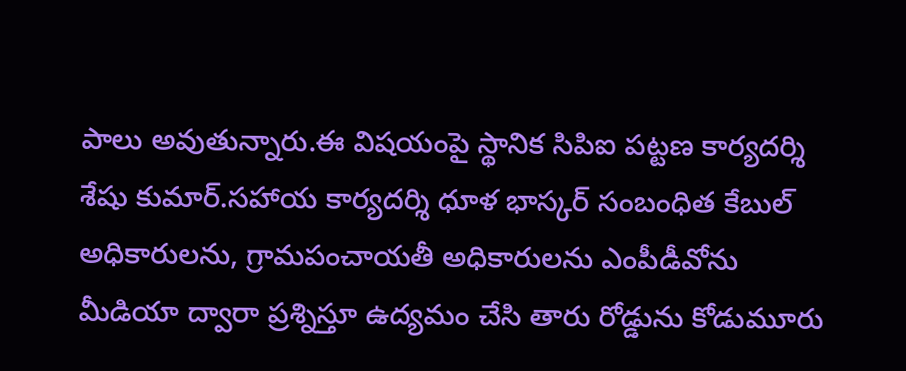పాలు అవుతున్నారు.ఈ విషయంపై స్థానిక సిపిఐ పట్టణ కార్యదర్శి శేషు కుమార్.సహాయ కార్యదర్శి ధూళ భాస్కర్ సంబంధిత కేబుల్ అధికారులను, గ్రామపంచాయతీ అధికారులను ఎంపీడీవోను మీడియా ద్వారా ప్రశ్నిస్తూ ఉద్యమం చేసి తారు రోడ్డును కోడుమూరు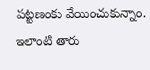పట్టణంకు వేయించుకున్నాం. ఇలాంటి తారు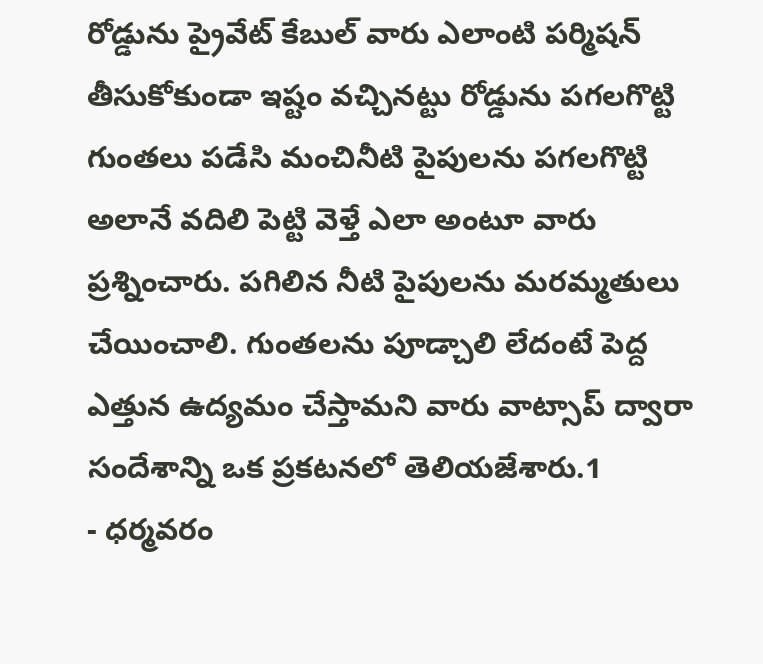రోడ్డును ప్రైవేట్ కేబుల్ వారు ఎలాంటి పర్మిషన్ తీసుకోకుండా ఇష్టం వచ్చినట్టు రోడ్డును పగలగొట్టి గుంతలు పడేసి మంచినీటి పైపులను పగలగొట్టి అలానే వదిలి పెట్టి వెళ్తే ఎలా అంటూ వారు ప్రశ్నించారు. పగిలిన నీటి పైపులను మరమ్మతులు చేయించాలి. గుంతలను పూడ్చాలి లేదంటే పెద్ద ఎత్తున ఉద్యమం చేస్తామని వారు వాట్సాప్ ద్వారా సందేశాన్ని ఒక ప్రకటనలో తెలియజేశారు.1
- ధర్మవరం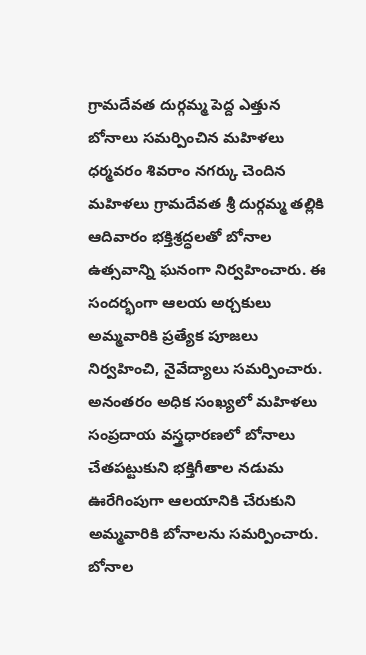గ్రామదేవత దుర్గమ్మ పెద్ద ఎత్తున బోనాలు సమర్పించిన మహిళలు ధర్మవరం శివరాం నగర్కు చెందిన మహిళలు గ్రామదేవత శ్రీ దుర్గమ్మ తల్లికి ఆదివారం భక్తిశ్రద్ధలతో బోనాల ఉత్సవాన్ని ఘనంగా నిర్వహించారు. ఈ సందర్భంగా ఆలయ అర్చకులు అమ్మవారికి ప్రత్యేక పూజలు నిర్వహించి, నైవేద్యాలు సమర్పించారు. అనంతరం అధిక సంఖ్యలో మహిళలు సంప్రదాయ వస్త్రధారణలో బోనాలు చేతపట్టుకుని భక్తిగీతాల నడుమ ఊరేగింపుగా ఆలయానికి చేరుకుని అమ్మవారికి బోనాలను సమర్పించారు. బోనాల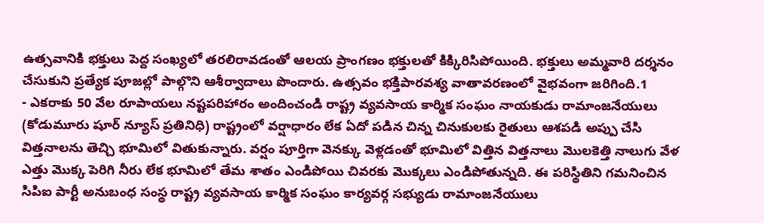ఉత్సవానికి భక్తులు పెద్ద సంఖ్యలో తరలిరావడంతో ఆలయ ప్రాంగణం భక్తులతో కిక్కిరిసిపోయింది. భక్తులు అమ్మవారి దర్శనం చేసుకుని ప్రత్యేక పూజల్లో పాల్గొని ఆశీర్వాదాలు పొందారు. ఉత్సవం భక్తిపారవశ్య వాతావరణంలో వైభవంగా జరిగింది.1
- ఎకరాకు 50 వేల రూపాయలు నష్టపరిహారం అందించండి రాష్ట్ర వ్యవసాయ కార్మిక సంఘం నాయకుడు రామాంజనేయులు (కోడుమూరు షూర్ న్యూస్ ప్రతినిధి) రాష్ట్రంలో వర్షాధారం లేక ఏదో పడిన చిన్న చినుకులకు రైతులు ఆశపడి అప్పు చేసి విత్తనాలను తెచ్చి భూమిలో వితుకున్నారు. వర్షం పూర్తిగా వెనక్కు వెళ్లడంతో భూమిలో విత్తిన విత్తనాలు మొలకెత్తి నాలుగు వేళ ఎత్తు మొక్క పెరిగి నీరు లేక భూమిలో తేమ శాతం ఎండిపోయి చివరకు మొక్కలు ఎండిపోతున్నది. ఈ పరిస్థితిని గమనించిన సిపిఐ పార్టీ అనుబంధ సంస్థ రాష్ట్ర వ్యవసాయ కార్మిక సంఘం కార్యవర్గ సభ్యుడు రామాంజనేయులు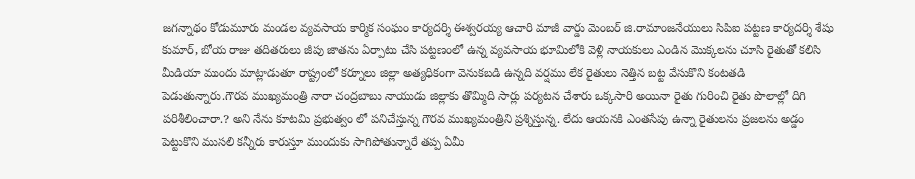జగన్నాథం కోడుమూరు మండల వ్యవసాయ కార్మిక సంఘం కార్యదర్శి ఈశ్వరయ్య ఆచారి మాజీ వార్డు మెంబర్ జి.రామాంజనేయులు సిపిఐ పట్టణ కార్యదర్శి శేషు కుమార్, బోయ రాజు తదితరులు జీపు జాతను ఏర్పాటు చేసి పట్టణంలో ఉన్న వ్యవసాయ భూమిలోకి వెళ్లి నాయకులు ఎండిన మొక్కలను చూసి రైతుతో కలిసి మీడియా ముందు మాట్లాడుతూ రాష్ట్రంలో కర్నూలు జిల్లా అత్యధికంగా వెనుకబడి ఉన్నది వర్షము లేక రైతులు నెత్తిన బట్ట వేసుకొని కంటతడి పెడుతున్నారు.గౌరవ ముఖ్యమంత్రి నారా చంద్రబాబు నాయుడు జిల్లాకు తొమ్మిది సార్లు పర్యటన చేశారు ఒక్కసారి అయినా రైతు గురించి రైతు పొలాల్లో దిగి పరిశీలించారా.? అని నేను కూటమి ప్రభుత్వం లో పనిచేస్తున్న గౌరవ ముఖ్యమంత్రిని ప్రశ్నిస్తున్న. లేదు ఆయనకి ఎంతసేపు ఉన్నా రైతులను ప్రజలను అడ్డం పెట్టుకొని ముసలి కన్నీరు కారుస్తూ ముందుకు సాగిపోతున్నారే తప్ప ఏమీ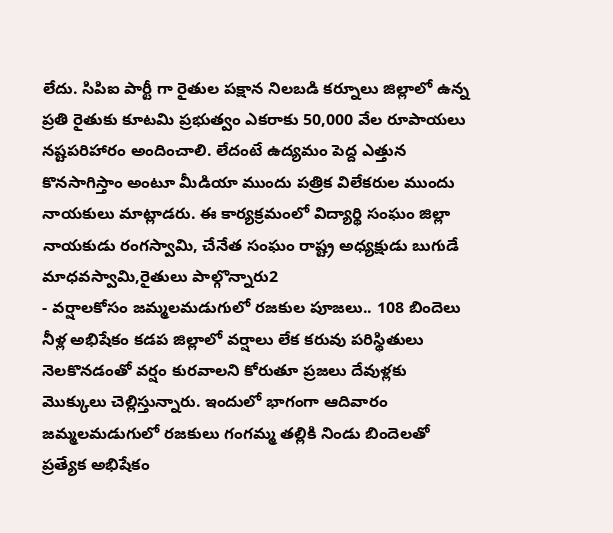లేదు. సిపిఐ పార్టీ గా రైతుల పక్షాన నిలబడి కర్నూలు జిల్లాలో ఉన్న ప్రతి రైతుకు కూటమి ప్రభుత్వం ఎకరాకు 50,000 వేల రూపాయలు నష్టపరిహారం అందించాలి. లేదంటే ఉద్యమం పెద్ద ఎత్తున కొనసాగిస్తాం అంటూ మీడియా ముందు పత్రిక విలేకరుల ముందు నాయకులు మాట్లాడరు. ఈ కార్యక్రమంలో విద్యార్థి సంఘం జిల్లా నాయకుడు రంగస్వామి, చేనేత సంఘం రాష్ట్ర అధ్యక్షుడు బుగుడే మాధవస్వామి,రైతులు పాల్గొన్నారు2
- వర్షాలకోసం జమ్మలమడుగులో రజకుల పూజలు.. 108 బిందెలు నీళ్ల అభిషేకం కడప జిల్లాలో వర్షాలు లేక కరువు పరిస్థితులు నెలకొనడంతో వర్షం కురవాలని కోరుతూ ప్రజలు దేవుళ్లకు మొక్కులు చెల్లిస్తున్నారు. ఇందులో భాగంగా ఆదివారం జమ్మలమడుగులో రజకులు గంగమ్మ తల్లికి నిండు బిందెలతో ప్రత్యేక అభిషేకం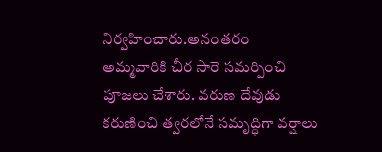నిర్వహించారు.అనంతరం అమ్మవారికి చీర సారె సమర్పించి పూజలు చేశారు. వరుణ దేవుడు కరుణించి త్వరలోనే సమృద్ధిగా వర్షాలు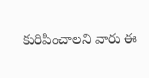కురిపించాలని వారు ఈ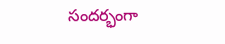సందర్భంగా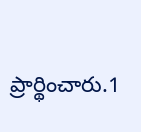ప్రార్థించారు.1